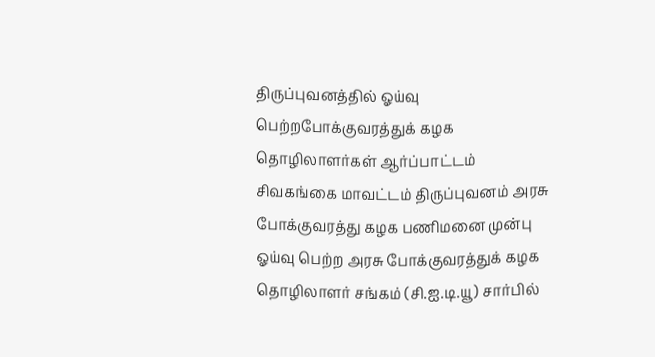திருப்புவனத்தில் ஓய்வு பெற்றபோக்குவரத்துக் கழக தொழிலாளர்கள் ஆர்ப்பாட்டம்
சிவகங்கை மாவட்டம் திருப்புவனம் அரசு போக்குவரத்து கழக பணிமனை முன்பு ஓய்வு பெற்ற அரசு போக்குவரத்துக் கழக தொழிலாளர் சங்கம் (சி.ஐ.டி.யூ) சார்பில்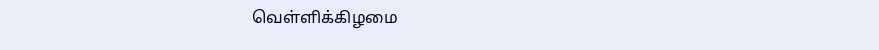வெள்ளிக்கிழமை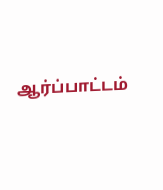ஆர்ப்பாட்டம்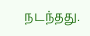நடந்தது.